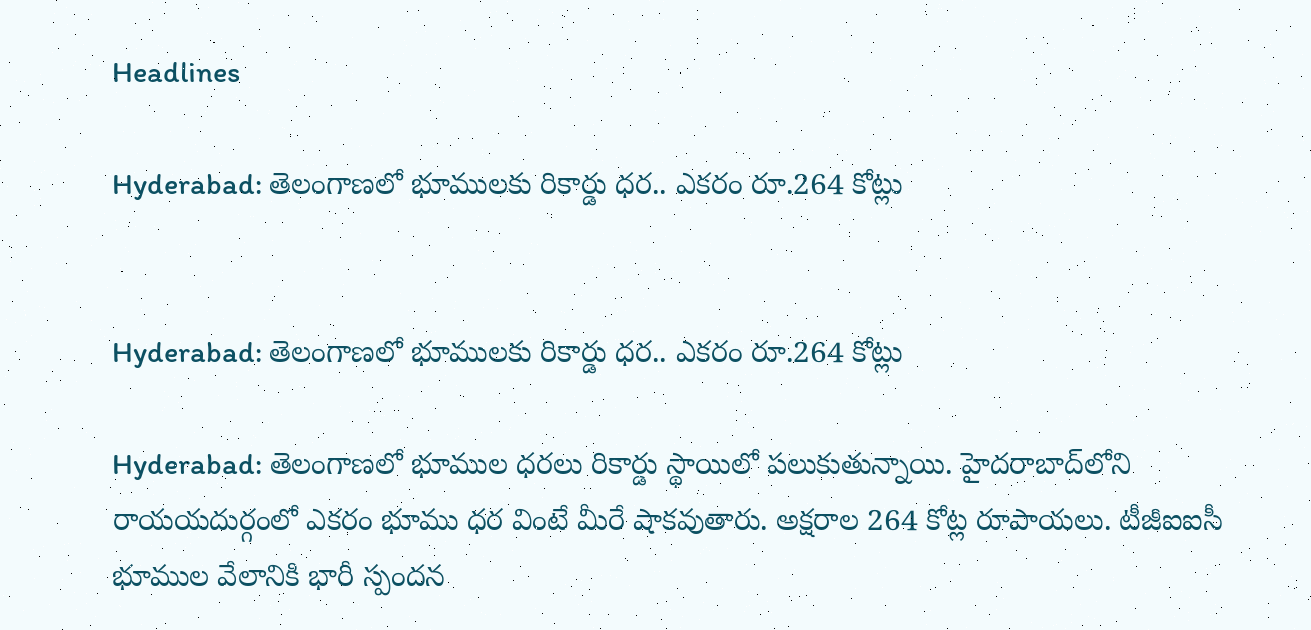Headlines

Hyderabad: తెలంగాణలో భూములకు రికార్డు ధర.. ఎకరం రూ.264 కోట్లు


Hyderabad: తెలంగాణలో భూములకు రికార్డు ధర.. ఎకరం రూ.264 కోట్లు

Hyderabad: తెలంగాణలో భూముల ధరలు రికార్డు స్థాయిలో పలుకుతున్నాయి. హైదరాబాద్‌లోని రాయయదుర్గంలో ఎకరం భూము ధర వింటే మీరే షాకవుతారు. అక్షరాల 264 కోట్ల రూపాయలు. టీజీఐఐసీ భూముల వేలానికి భారీ స్పందన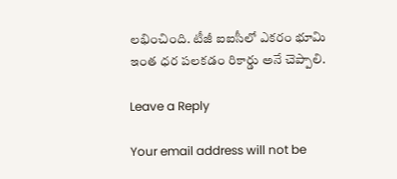లభించింది. టీజీ ఐఐసీలో ఎకరం భూమి ఇంత ధర పలకడం రికార్డు అనే చెప్పాలి.

Leave a Reply

Your email address will not be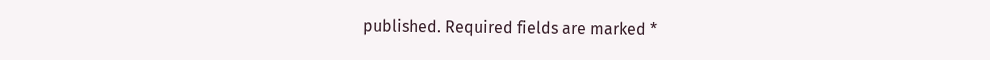published. Required fields are marked *